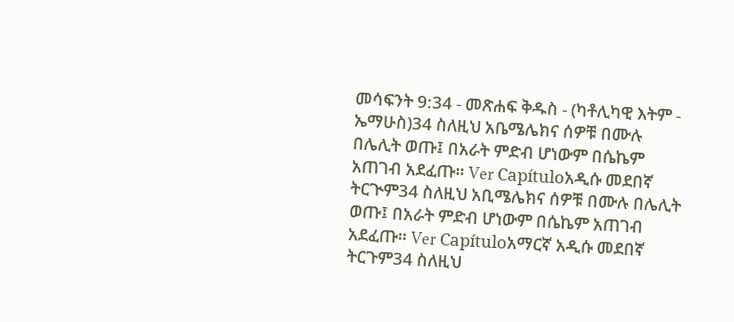መሳፍንት 9:34 - መጽሐፍ ቅዱስ - (ካቶሊካዊ እትም - ኤማሁስ)34 ስለዚህ አቤሜሌክና ሰዎቹ በሙሉ በሌሊት ወጡ፤ በአራት ምድብ ሆነውም በሴኬም አጠገብ አደፈጡ። Ver Capítuloአዲሱ መደበኛ ትርጒም34 ስለዚህ አቢሜሌክና ሰዎቹ በሙሉ በሌሊት ወጡ፤ በአራት ምድብ ሆነውም በሴኬም አጠገብ አደፈጡ። Ver Capítuloአማርኛ አዲሱ መደበኛ ትርጉም34 ስለዚህ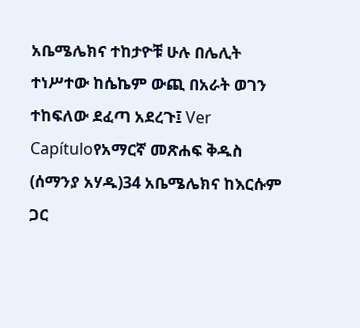አቤሜሌክና ተከታዮቹ ሁሉ በሌሊት ተነሥተው ከሴኬም ውጪ በአራት ወገን ተከፍለው ደፈጣ አደረጉ፤ Ver Capítuloየአማርኛ መጽሐፍ ቅዱስ (ሰማንያ አሃዱ)34 አቤሜሌክና ከእርሱም ጋር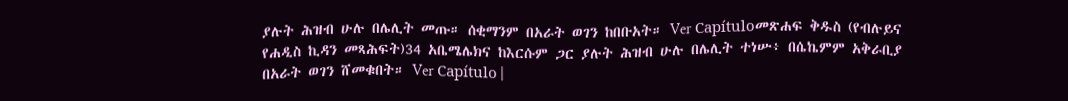ያሉት ሕዝብ ሁሉ በሌሊት መጡ። ሰቂማንም በአራት ወገን ከበቡአት። Ver Capítuloመጽሐፍ ቅዱስ (የብሉይና የሐዲስ ኪዳን መጻሕፍት)34 አቤሜሌክና ከእርሱም ጋር ያሉት ሕዝብ ሁሉ በሌሊት ተነሡ፥ በሴኬምም አቅራቢያ በአራት ወገን ሸመቁበት። Ver Capítulo |